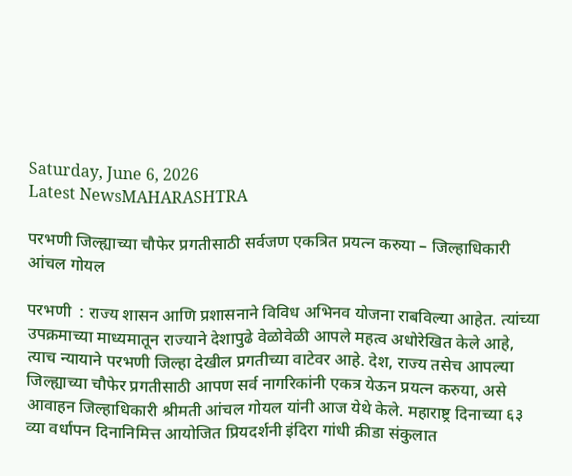Saturday, June 6, 2026
Latest NewsMAHARASHTRA

परभणी जिल्ह्याच्या चौफेर प्रगतीसाठी सर्वजण एकत्रित प्रयत्न करुया – जिल्हाधिकारी आंचल गोयल

परभणी  : राज्य शासन आणि प्रशासनाने विविध अभिनव योजना राबविल्या आहेत. त्यांच्या उपक्रमाच्या माध्यमातून राज्याने देशापुढे वेळोवेळी आपले महत्व अधोरेखित केले आहे, त्याच न्यायाने परभणी जिल्हा देखील प्रगतीच्या वाटेवर आहे. देश, राज्य तसेच आपल्या जिल्ह्याच्या चौफेर प्रगतीसाठी आपण सर्व नागरिकांनी एकत्र येऊन प्रयत्न करुया, असे आवाहन जिल्हाधिकारी श्रीमती आंचल गोयल यांनी आज येथे केले. महाराष्ट्र दिनाच्या ६३ व्या वर्धापन दिनानिमित्त आयोजित प्रियदर्शनी इंदिरा गांधी क्रीडा संकुलात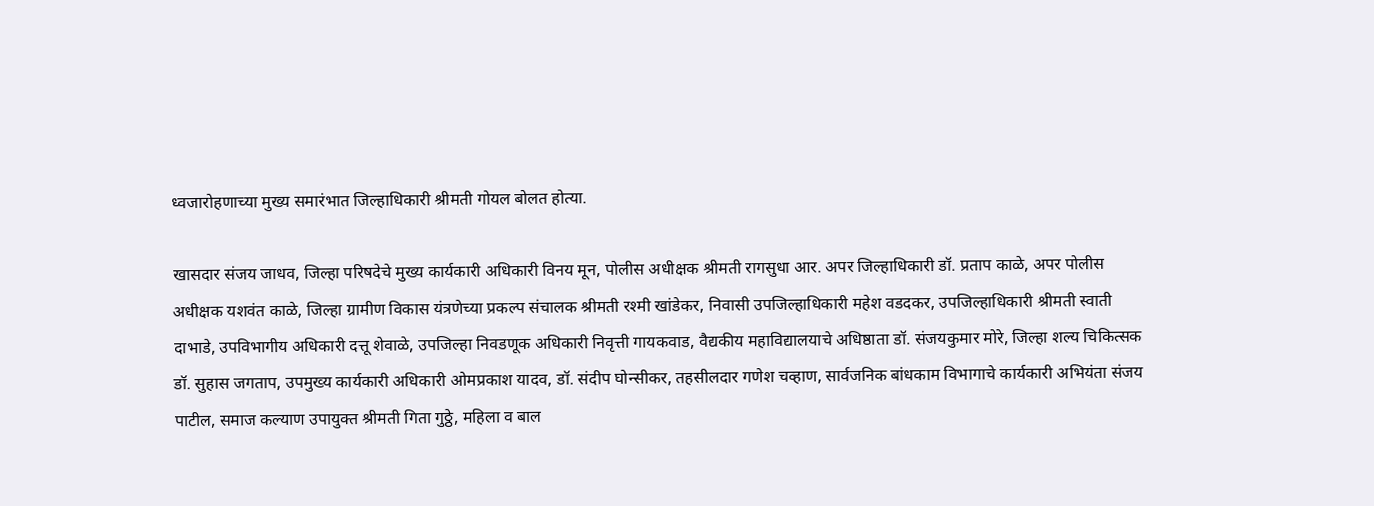ध्वजारोहणाच्या मुख्य समारंभात जिल्हाधिकारी श्रीमती गोयल बोलत होत्या.

खासदार संजय जाधव, जिल्हा परिषदेचे मुख्य कार्यकारी अधिकारी विनय मून, पोलीस अधीक्षक श्रीमती रागसुधा आर. अपर जिल्हाधिकारी डॉ. प्रताप काळे, अपर पोलीस अधीक्षक यशवंत काळे, जिल्हा ग्रामीण विकास यंत्रणेच्या प्रकल्प संचालक श्रीमती रश्मी खांडेकर, निवासी उपजिल्हाधिकारी महेश वडदकर, उपजिल्हाधिकारी श्रीमती स्वाती दाभाडे, उपविभागीय अधिकारी दत्तू शेवाळे, उपजिल्हा निवडणूक अधिकारी निवृत्ती गायकवाड, वैद्यकीय महाविद्यालयाचे अधिष्ठाता डॉ. संजयकुमार मोरे, जिल्हा शल्य चिकित्सक डॉ. सुहास जगताप, उपमुख्य कार्यकारी अधिकारी ओमप्रकाश यादव, डॉ. संदीप घोन्सीकर, तहसीलदार गणेश चव्हाण, सार्वजनिक बांधकाम विभागाचे कार्यकारी अभियंता संजय पाटील, समाज कल्याण उपायुक्त श्रीमती गिता गुठ्ठे, महिला व बाल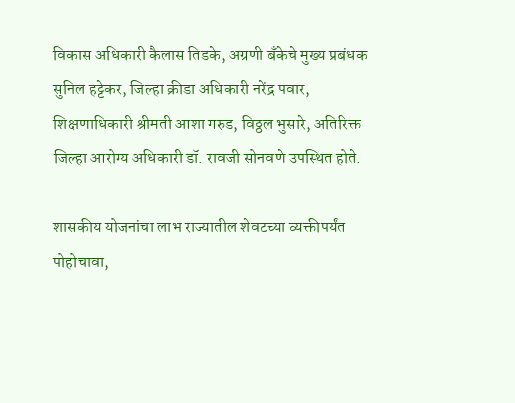विकास अधिकारी कैलास तिडके, अग्रणी बँकेचे मुख्य प्रबंधक सुनिल हट्टेकर, जिल्हा क्रीडा अधिकारी नरेंद्र पवार, शिक्षणाधिकारी श्रीमती आशा गरुड, विठ्ठल भुसारे, अतिरिक्त जिल्हा आरोग्य अ‍धिकारी डॉ. रावजी सोनवणे उपस्थित होते.

शासकीय योजनांचा लाभ राज्यातील शेवटच्या व्यक्तीपर्यंत पोहोचावा,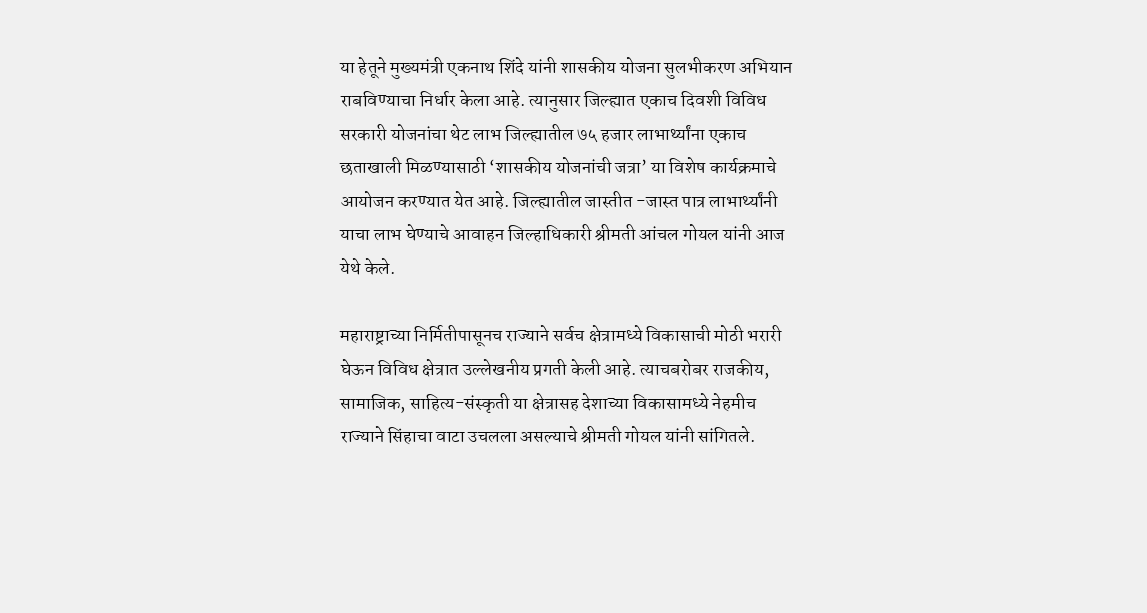या हेतूने मुख्यमंत्री एकनाथ शिंदे यांनी शासकीय योजना सुलभीकरण अभियान राबविण्याचा निर्धार केला आहे. त्यानुसार जिल्ह्यात एकाच दिवशी विविध सरकारी योजनांचा थेट लाभ जिल्ह्यातील ७५ हजार लाभार्थ्यांना एकाच छताखाली मिळण्यासाठी ‘शासकीय योजनांची जत्रा’ या विशेष कार्यक्रमाचे आयोजन करण्यात येत आहे. जिल्ह्यातील जास्तीत‍ -जास्त पात्र लाभार्थ्यांनी याचा लाभ घेण्याचे आवाहन जिल्हाधिकारी श्रीमती आंचल गोयल यांनी आज येथे केले.

महाराष्ट्राच्या निर्मितीपासूनच राज्याने सर्वच क्षेत्रामध्ये विकासाची मोठी भरारी घेऊन विविध क्षेत्रात उल्लेखनीय प्रगती केली आहे. त्याचबरोबर राजकीय, सामाजिक, साहित्य-संस्कृती या क्षेत्रासह देशाच्या विकासामध्ये नेहमीच राज्याने सिंहाचा वाटा उचलला असल्याचे श्रीमती गोयल यांनी सांगितले.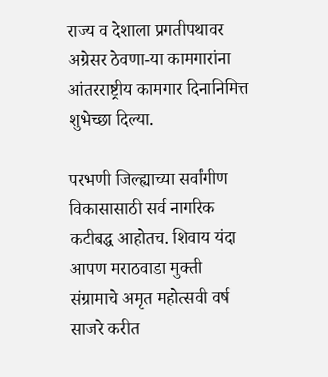राज्य व देशाला प्रगतीपथावर अग्रेसर ठेवणा-या कामगारांना आंतरराष्ट्रीय कामगार दिनानिमित्त शुभेच्छा दिल्या.

परभणी जिल्ह्याच्या सर्वांगीण विकासासाठी सर्व नागरिक कटीबद्ध आहोतच. शिवाय यंदा आपण मराठवाडा मुक्ती संग्रामाचे अमृत महोत्सवी वर्ष साजरे करीत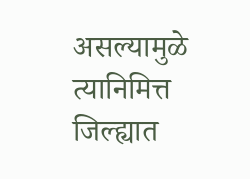असल्यामुळे त्यानिमित्त जिल्ह्यात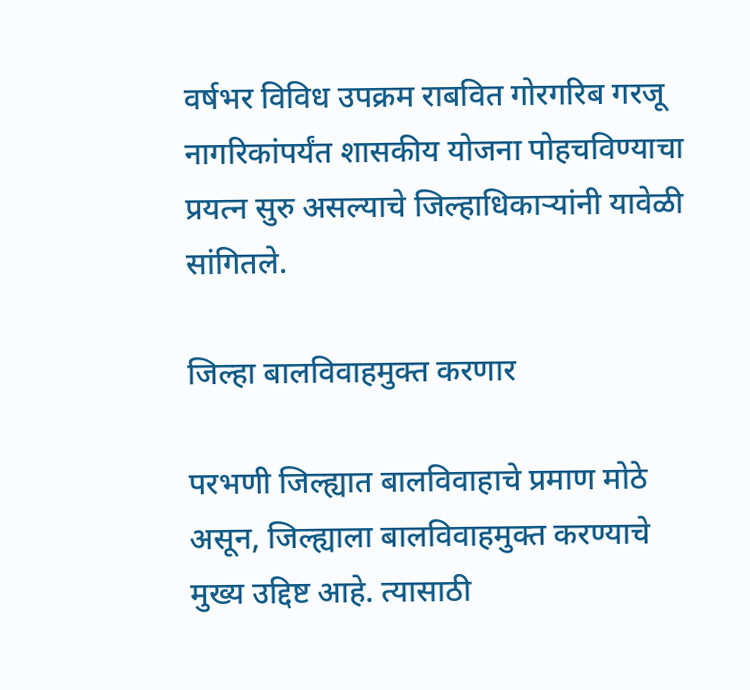वर्षभर विविध उपक्रम राबवित गोरगरिब गरजू नागरिकांपर्यंत शासकीय योजना पोहचविण्याचा प्रयत्न सुरु असल्याचे जिल्हाधिकाऱ्यांनी यावेळी सांगितले.

जिल्हा बालविवाहमुक्त करणार

परभणी जिल्ह्यात बालविवाहाचे प्रमाण मोठे असून, जिल्ह्याला बालविवाहमुक्त करण्याचे मुख्य उद्दिष्ट आहे. त्यासाठी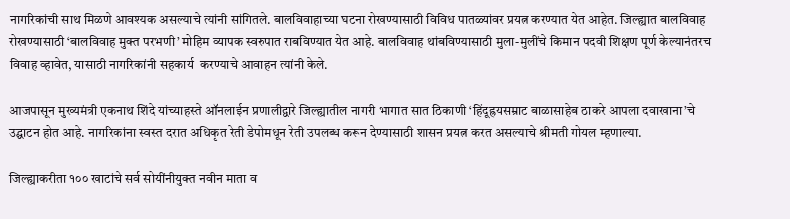नागरिकांची साथ मिळणे आवश्यक असल्याचे त्यांनी सांगितले. बालविवाहाच्या घटना रोखण्यासाठी विविध पातळ्यांवर प्रयत्न करण्यात येत आहेत. जिल्ह्यात बालविवाह रोखण्यासाठी ‘बालविवाह मुक्त परभणी’ मोहिम व्यापक स्वरुपात राबविण्यात येत आहे. बालविवाह थांबविण्यासाठी मुला-मुलींचे किमान पदवी शिक्षण पूर्ण केल्यानंतरच विवाह व्हावेत, यासाठी नागरिकांनी सहकार्य  करण्याचे आवाहन त्यांनी केले.

आजपासून मुख्यमंत्री एकनाथ शिंदे यांच्याहस्ते ऑनलाईन प्रणालीद्वारे जिल्ह्यातील नागरी भागात सात ठिकाणी ‘हिंदूह्रयसम्राट बाळासाहेब ठाकरे आपला दवाखाना’चे उद्घाटन होत आहे. नागरिकांना स्वस्त दरात अधिकृत रेती डेपोमधून रेती उपलब्ध करून देण्यासाठी शासन प्रयत्न करत असल्याचे श्रीमती गोयल म्हणाल्या.

जिल्ह्याकरीता १०० खाटांचे सर्व सोयींनीयुक्त नवीन माता व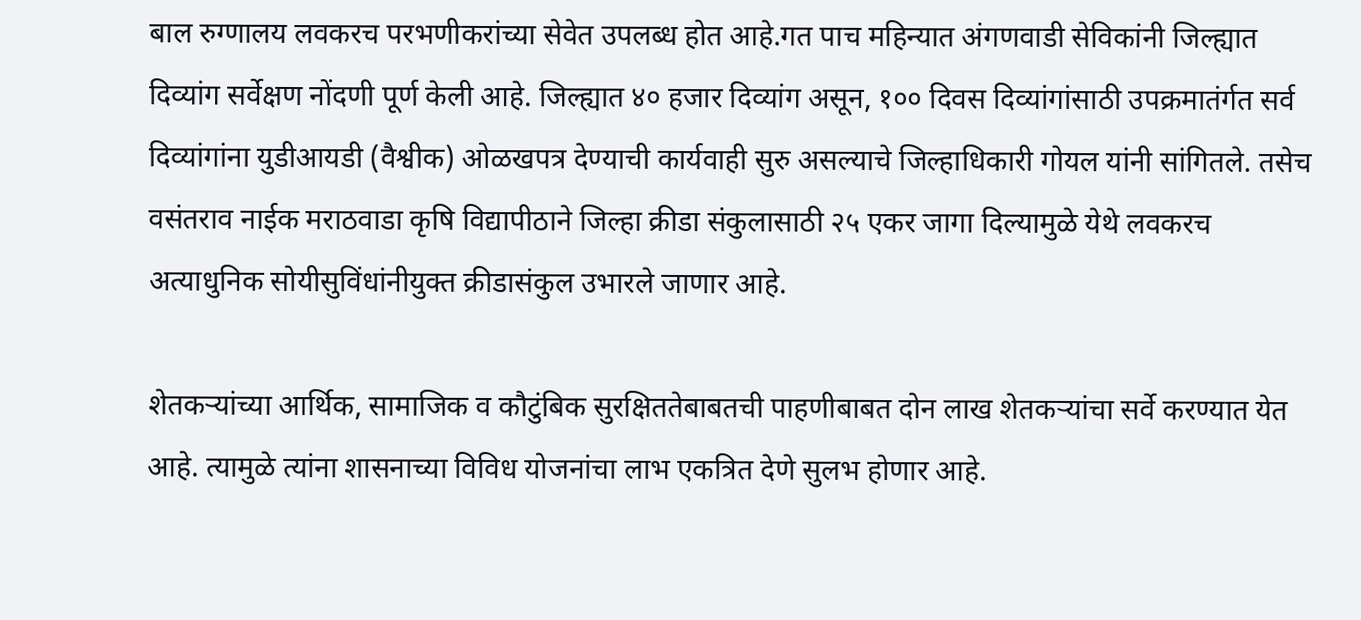बाल रुग्णालय लवकरच परभणीकरांच्या सेवेत उपलब्ध होत आहे.गत पाच महिन्यात अंगणवाडी सेविकांनी जिल्ह्यात दिव्यांग सर्वेक्षण नोंदणी पूर्ण केली आहे. जिल्ह्यात ४० हजार दिव्यांग असून, १०० दिवस दिव्यांगांसाठी उपक्रमातंर्गत सर्व दिव्यांगांना युडीआयडी (वैश्वीक) ओळखपत्र देण्याची कार्यवाही सुरु असल्याचे जिल्हाधिकारी गोयल यांनी सांगितले. तसेच वसंतराव नाईक मराठवाडा कृषि विद्यापीठाने जिल्हा क्रीडा संकुलासाठी २५ एकर जागा दिल्यामुळे येथे लवकरच अत्याधुनिक सोयीसुविंधांनीयुक्त क्रीडासंकुल उभारले जाणार आहे.

शेतकऱ्यांच्या आर्थिक, सामाजिक व कौटुंबिक सुरक्षिततेबाबतची पाहणीबाबत दोन लाख शेतकऱ्यांचा सर्वे करण्यात येत आहे. त्यामुळे त्यांना शासनाच्या विविध योजनांचा लाभ एकत्रित देणे सुलभ होणार आहे.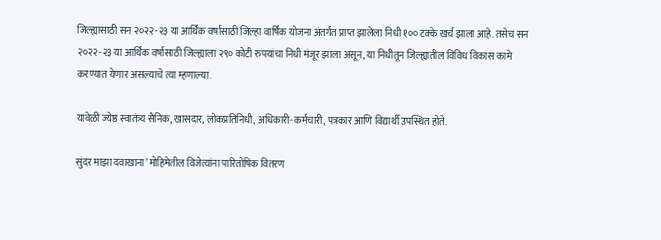जिल्ह्यासाठी सन २०२२-२३ या आर्थिक वर्षासाठी जिल्हा वार्षिक योजना अंतर्गत प्राप्त झालेला निधी १०० टक्के खर्च झाला आहे. तसेच सन २०२२-२३ या आर्थिक वर्षासाठी जिल्ह्याला २९० कोटी रुपयांचा निधी मंजूर झाला असून, या निधीतून जिल्ह्यातील विविध विकास कामे करण्यात येणार असल्याचे त्या म्हणाल्या.

यावेळी ज्येष्ठ स्वातंत्र्य सैनिक, खासदार, लोकप्रतिनिधी, अधिकारी-कर्मचारी, पत्रकार आणि विद्यार्थी उपस्थित होते.

सुंदर माझा दवाखाना’ मोहिमेतील विजेत्यांना पारितोषिक वितरण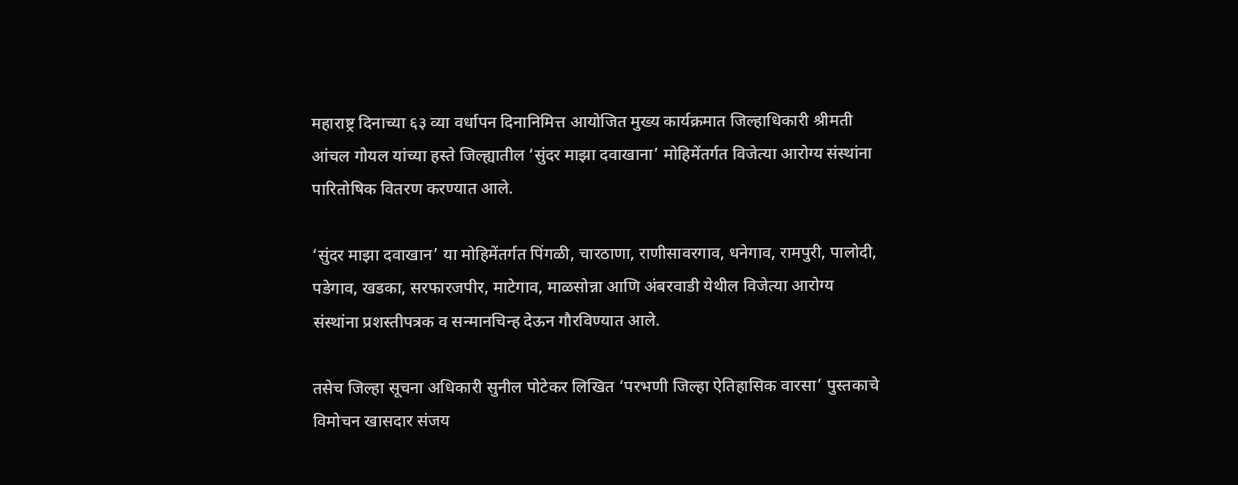महाराष्ट्र दिनाच्या ६३ व्या वर्धापन दिनानिमित्त आयोजित मुख्य कार्यक्रमात जिल्हाधिकारी श्रीमती आंचल गोयल यांच्या हस्ते जिल्ह्यातील ‘सुंदर माझा दवाखाना’ मोहिमेंतर्गत विजेत्या आरोग्य संस्थांना पारितोषिक वितरण करण्यात आले.

‘सुंदर माझा दवाखान’ या मोहिमेंतर्गत पिंगळी, चारठाणा, राणीसावरगाव, धनेगाव, रामपुरी, पालोदी, पडेगाव, खडका, सरफारजपीर, माटेगाव, माळसोन्ना आणि अंबरवाडी येथील विजेत्या आरोग्य संस्थांना प्रशस्तीपत्रक व सन्मानचिन्ह देऊन गौरविण्यात आले.

तसेच जिल्हा सूचना अधिकारी सुनील पोटेकर लिखित ‘परभणी जिल्हा ऐतिहासिक वारसा’ पुस्तकाचे विमोचन खासदार संजय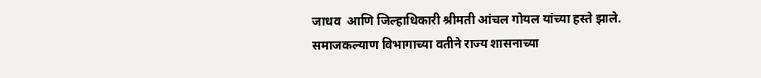जाधव  आणि जिल्हाधिकारी श्रीमती आंचल गोयल यांच्या हस्ते झाले. समाजकल्याण विभागाच्या वतीने राज्य शासनाच्या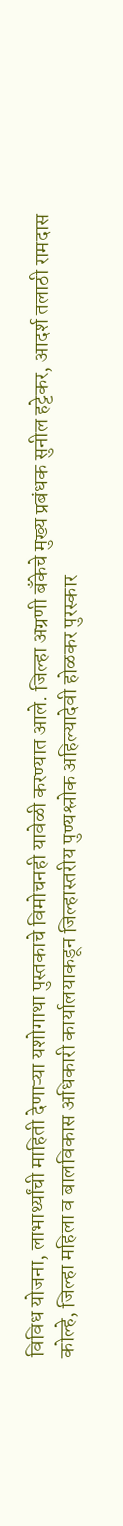विविध योजना, लाभार्थ्यांची माहिती देणाऱ्या यशोगाथा पुस्तकाचे विमोचनही यावेळी करण्यात आले. जिल्हा अग्रणी बँकेचे मुख्य प्रबंधक सुनील हट्टेकर, आदर्श तलाठी रामदास कोल्हे, जिल्हा महिला व बालविकास अधिकारी कार्यालयाकडून जिल्हास्तरीय पुण्यश्लोक अहिल्यादेवी होळकर पुरस्कार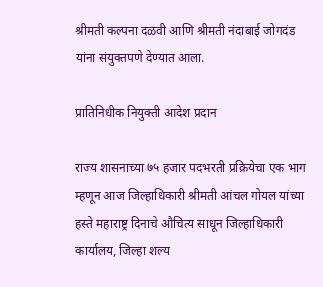श्रीमती कल्पना दळवी आणि श्रीमती नंदाबाई जोगदंड यांना संयुक्तपणे देण्यात आला.

प्रातिनिधीक नियुक्ती आदेश प्रदान

राज्य शासनाच्या ७५ हजार पदभरती प्रक्रियेचा एक भाग म्हणून आज जिल्हाधिकारी श्रीमती आंचल गोयल यांच्या हस्ते महाराष्ट्र दिनाचे औचित्य साधून जिल्हाधिकारी कार्यालय, जिल्हा शल्य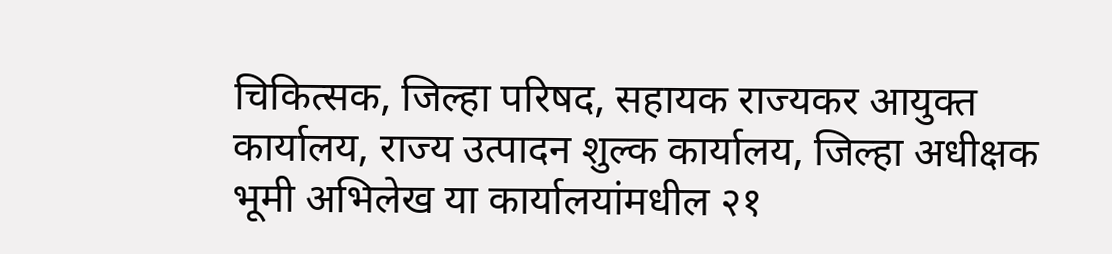चिकित्सक, जिल्हा परिषद, सहायक राज्यकर आयुक्त कार्यालय, राज्य उत्पादन शुल्क कार्यालय, जिल्हा अधीक्षक भूमी अभिलेख या कार्यालयांमधील २१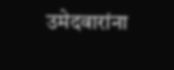उमेदवारांना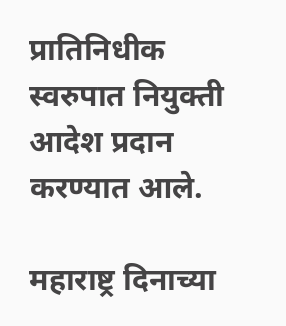प्रातिनिधीक स्वरुपात नियुक्ती आदेश प्रदान करण्यात आले.

महाराष्ट्र दिनाच्या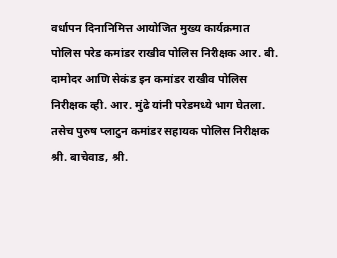वर्धापन दिनानिमित्त आयोजित मुख्य कार्यक्रमात पोलिस परेड कमांडर राखीव पोलिस निरीक्षक आर. बी. दामोदर आणि सेकंड इन कमांडर राखीव पोलिस निरीक्षक व्ही. आर. मुंढे यांनी परेडमध्ये भाग घेतला. तसेच पुरुष प्लाटुन कमांडर सहायक पोलिस निरीक्षक श्री. बाचेवाड, श्री.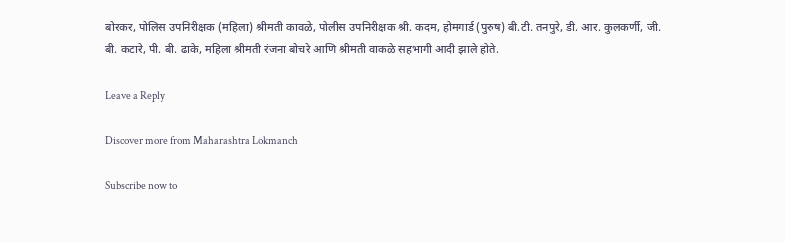बोरकर, पोलिस उपनिरीक्षक (महिला) श्रीमती कावळे, पोलीस उपनिरीक्षक श्री. कदम, होमगार्ड (पुरुष) बी.टी. तनपुरे, डी. आर. कुलकर्णी, जी. बी. कटारे, पी. बी. ढाके, महिला श्रीमती रंजना बोचरे आणि श्रीमती वाकळे सहभागी आदी झाले होते.

Leave a Reply

Discover more from Maharashtra Lokmanch

Subscribe now to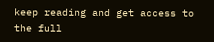keep reading and get access to the full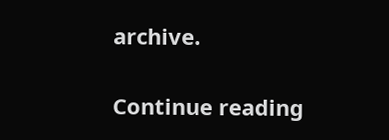archive.

Continue reading